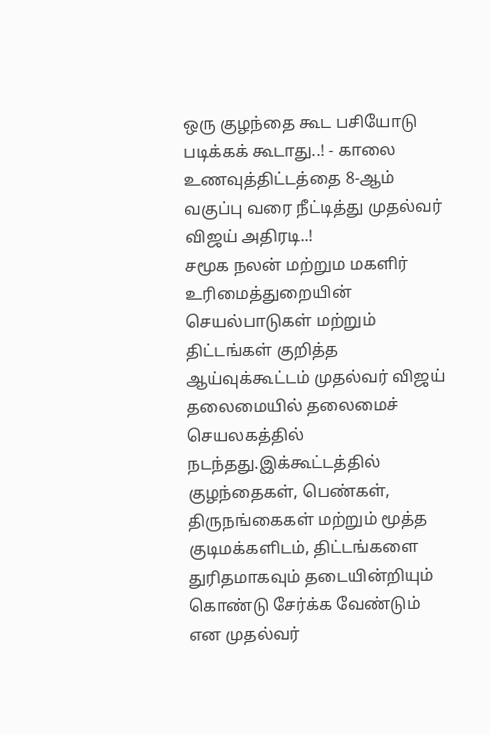ஒரு குழந்தை கூட பசியோடு படிக்கக் கூடாது..! - காலை உணவுத்திட்டத்தை 8-ஆம் வகுப்பு வரை நீட்டித்து முதல்வர் விஜய் அதிரடி..!
சமூக நலன் மற்றும மகளிர் உரிமைத்துறையின் செயல்பாடுகள் மற்றும் திட்டங்கள் குறித்த ஆய்வுக்கூட்டம் முதல்வர் விஜய் தலைமையில் தலைமைச் செயலகத்தில் நடந்தது.இக்கூட்டத்தில் குழந்தைகள், பெண்கள், திருநங்கைகள் மற்றும் மூத்த குடிமக்களிடம், திட்டங்களை துரிதமாகவும் தடையின்றியும் கொண்டு சேர்க்க வேண்டும் என முதல்வர்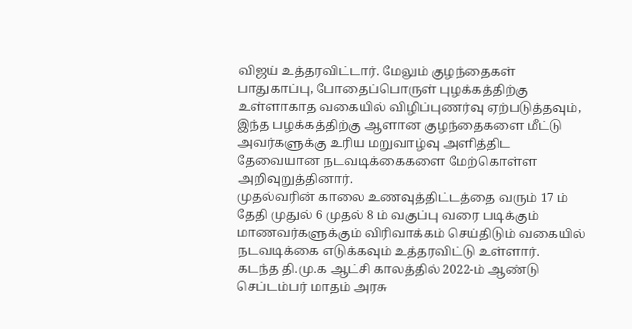விஜய் உத்தரவிட்டார். மேலும் குழந்தைகள் பாதுகாப்பு, போதைப்பொருள் புழக்கத்திற்கு உள்ளாகாத வகையில் விழிப்புணர்வு ஏற்படுத்தவும், இந்த பழக்கத்திற்கு ஆளான குழந்தைகளை மீட்டு அவர்களுக்கு உரிய மறுவாழ்வு அளித்திட தேவையான நடவடிக்கைகளை மேற்கொள்ள அறிவுறுத்தினார்.
முதல்வரின் காலை உணவுத்திட்டத்தை வரும் 17 ம் தேதி முதுல் 6 முதல் 8 ம் வகுப்பு வரை படிக்கும் மாணவர்களுக்கும் விரிவாக்கம் செய்திடும் வகையில் நடவடிக்கை எடுக்கவும் உத்தரவிட்டு உள்ளார்.
கடந்த தி.மு.க ஆட்சி காலத்தில் 2022-ம் ஆண்டு செப்டம்பர் மாதம் அரசு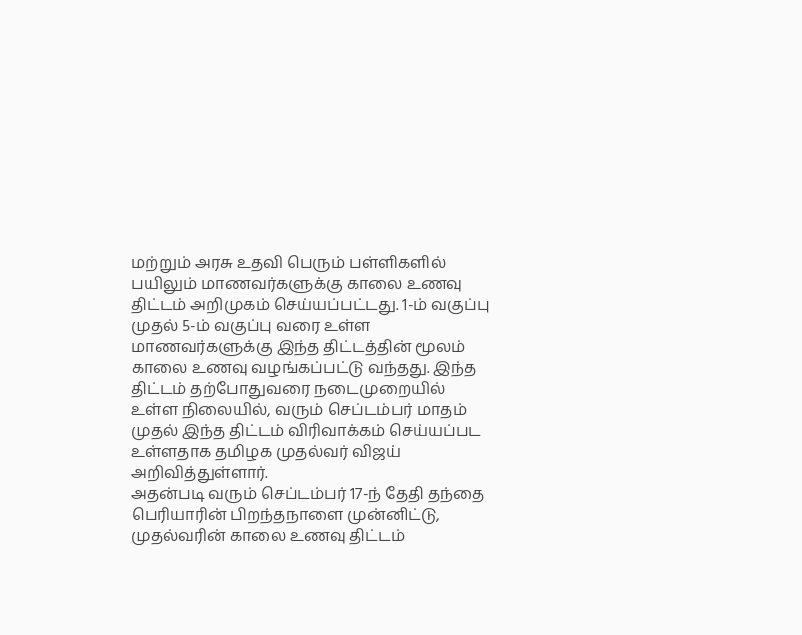மற்றும் அரசு உதவி பெரும் பள்ளிகளில் பயிலும் மாணவர்களுக்கு காலை உணவு திட்டம் அறிமுகம் செய்யப்பட்டது. 1-ம் வகுப்பு முதல் 5-ம் வகுப்பு வரை உள்ள மாணவர்களுக்கு இந்த திட்டத்தின் மூலம் காலை உணவு வழங்கப்பட்டு வந்தது. இந்த திட்டம் தற்போதுவரை நடைமுறையில் உள்ள நிலையில், வரும் செப்டம்பர் மாதம் முதல் இந்த திட்டம் விரிவாக்கம் செய்யப்பட உள்ளதாக தமிழக முதல்வர் விஜய் அறிவித்துள்ளார்.
அதன்படி வரும் செப்டம்பர் 17-ந் தேதி தந்தை பெரியாரின் பிறந்தநாளை முன்னிட்டு, முதல்வரின் காலை உணவு திட்டம்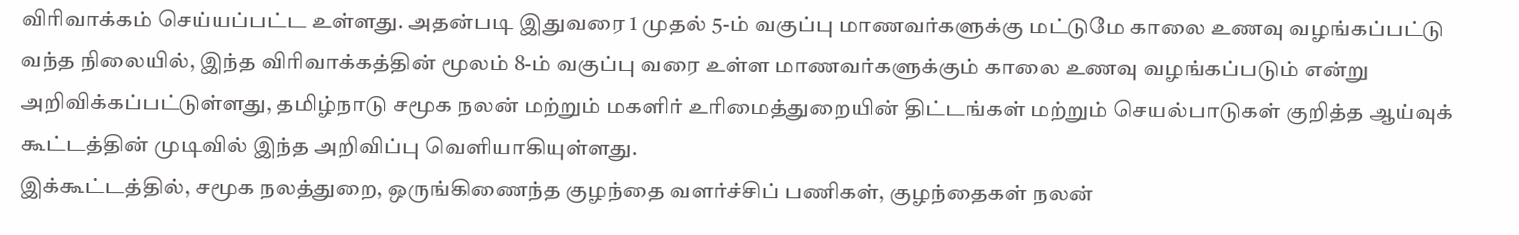விரிவாக்கம் செய்யப்பட்ட உள்ளது. அதன்படி இதுவரை 1 முதல் 5-ம் வகுப்பு மாணவர்களுக்கு மட்டுமே காலை உணவு வழங்கப்பட்டு வந்த நிலையில், இந்த விரிவாக்கத்தின் மூலம் 8-ம் வகுப்பு வரை உள்ள மாணவர்களுக்கும் காலை உணவு வழங்கப்படும் என்று அறிவிக்கப்பட்டுள்ளது, தமிழ்நாடு சமூக நலன் மற்றும் மகளிர் உரிமைத்துறையின் திட்டங்கள் மற்றும் செயல்பாடுகள் குறித்த ஆய்வுக் கூட்டத்தின் முடிவில் இந்த அறிவிப்பு வெளியாகியுள்ளது.
இக்கூட்டத்தில், சமூக நலத்துறை, ஒருங்கிணைந்த குழந்தை வளர்ச்சிப் பணிகள், குழந்தைகள் நலன்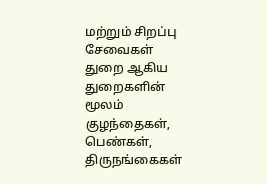மற்றும் சிறப்பு சேவைகள் துறை ஆகிய துறைகளின் மூலம் குழந்தைகள், பெண்கள், திருநங்கைகள்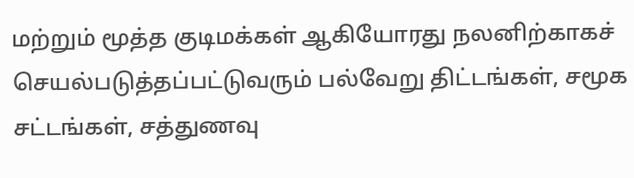மற்றும் மூத்த குடிமக்கள் ஆகியோரது நலனிற்காகச் செயல்படுத்தப்பட்டுவரும் பல்வேறு திட்டங்கள், சமூக சட்டங்கள், சத்துணவு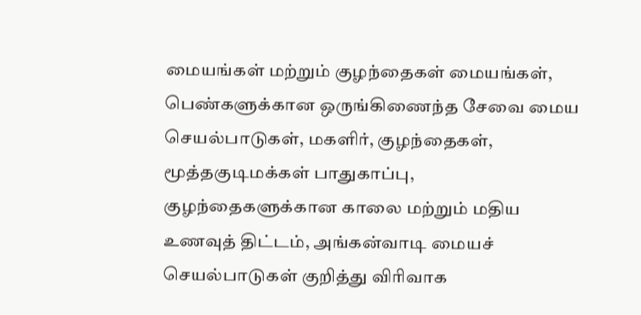மையங்கள் மற்றும் குழந்தைகள் மையங்கள், பெண்களுக்கான ஒருங்கிணைந்த சேவை மைய செயல்பாடுகள், மகளிர், குழந்தைகள், மூத்தகுடிமக்கள் பாதுகாப்பு, குழந்தைகளுக்கான காலை மற்றும் மதிய உணவுத் திட்டம், அங்கன்வாடி மையச் செயல்பாடுகள் குறித்து விரிவாக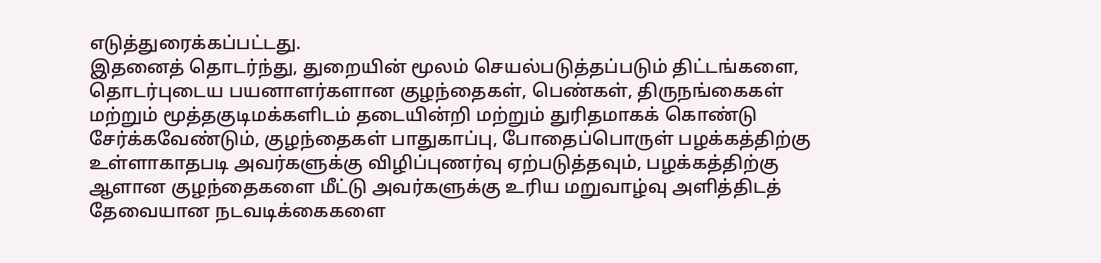எடுத்துரைக்கப்பட்டது.
இதனைத் தொடர்ந்து, துறையின் மூலம் செயல்படுத்தப்படும் திட்டங்களை, தொடர்புடைய பயனாளர்களான குழந்தைகள், பெண்கள், திருநங்கைகள் மற்றும் மூத்தகுடிமக்களிடம் தடையின்றி மற்றும் துரிதமாகக் கொண்டு சேர்க்கவேண்டும், குழந்தைகள் பாதுகாப்பு, போதைப்பொருள் பழக்கத்திற்கு உள்ளாகாதபடி அவர்களுக்கு விழிப்புணர்வு ஏற்படுத்தவும், பழக்கத்திற்கு ஆளான குழந்தைகளை மீட்டு அவர்களுக்கு உரிய மறுவாழ்வு அளித்திடத் தேவையான நடவடிக்கைகளை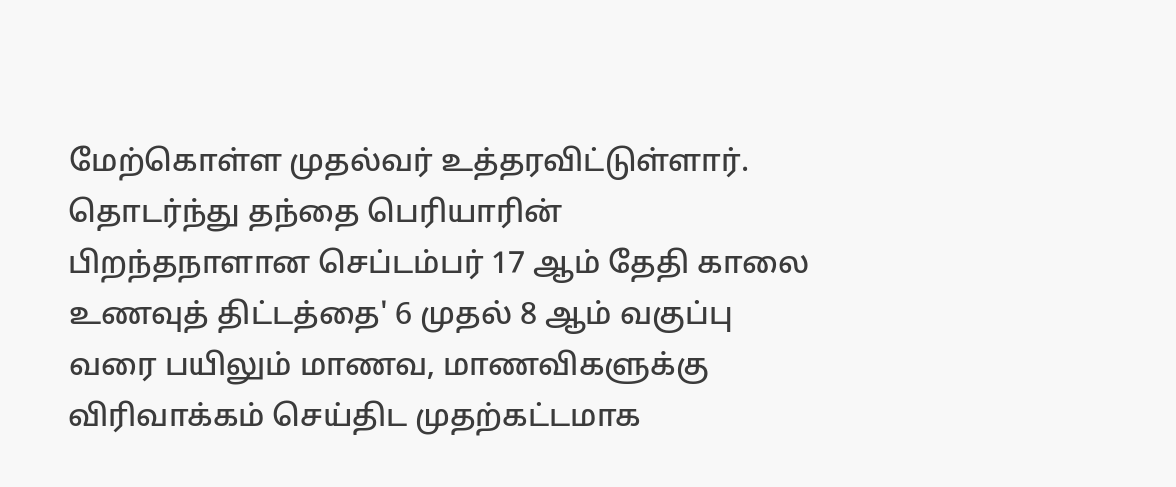மேற்கொள்ள முதல்வர் உத்தரவிட்டுள்ளார்.
தொடர்ந்து தந்தை பெரியாரின் பிறந்தநாளான செப்டம்பர் 17 ஆம் தேதி காலை உணவுத் திட்டத்தை' 6 முதல் 8 ஆம் வகுப்பு வரை பயிலும் மாணவ, மாணவிகளுக்கு விரிவாக்கம் செய்திட முதற்கட்டமாக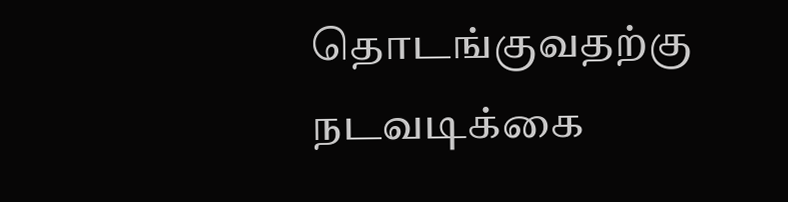தொடங்குவதற்கு நடவடிக்கை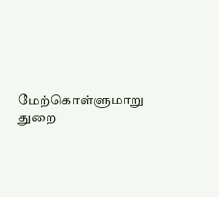மேற்கொள்ளுமாறு துறை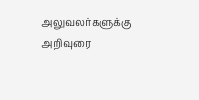அலுவலர்களுக்கு அறிவுரை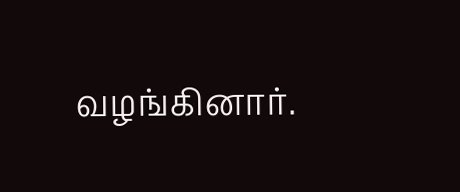வழங்கினார்.